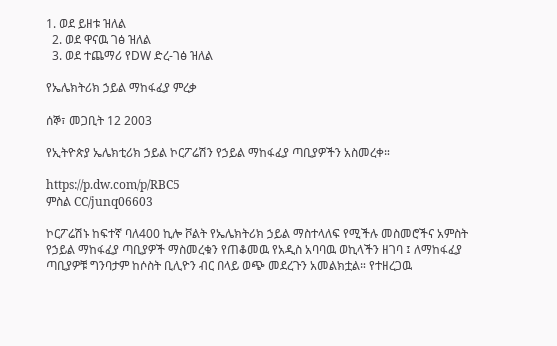1. ወደ ይዘቱ ዝለል
  2. ወደ ዋናዉ ገፅ ዝለል
  3. ወደ ተጨማሪ የDW ድረ-ገፅ ዝለል

የኤሌክትሪክ ኃይል ማከፋፈያ ምረቃ

ሰኞ፣ መጋቢት 12 2003

የኢትዮጵያ ኤሌክቲሪክ ኃይል ኮርፖሬሽን የኃይል ማከፋፈያ ጣቢያዎችን አስመረቀ።

https://p.dw.com/p/RBC5
ምስል CC/junq06603

ኮርፖሬሽኑ ከፍተኛ ባለ400 ኪሎ ቮልት የኤሌክትሪክ ኃይል ማስተላለፍ የሚችሉ መስመሮችና አምስት የኃይል ማከፋፈያ ጣቢያዎች ማስመረቁን የጠቆመዉ የአዲስ አባባዉ ወኪላችን ዘገባ ፤ ለማከፋፈያ ጣቢያዎቹ ግንባታም ከሶስት ቢሊዮን ብር በላይ ወጭ መደረጉን አመልክቷል። የተዘረጋዉ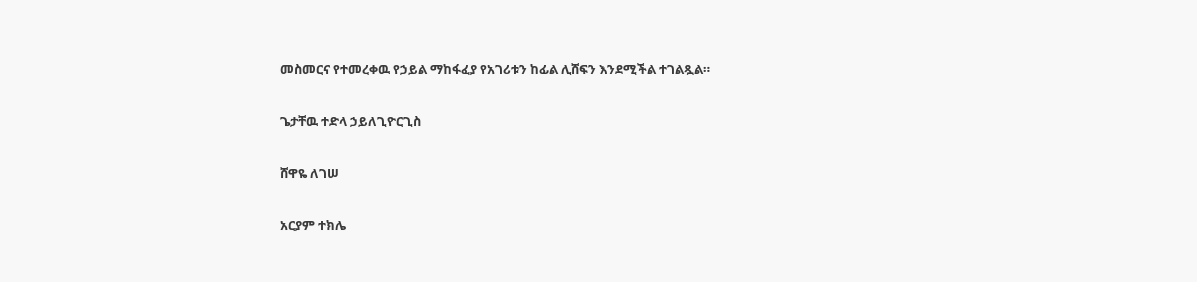መስመርና የተመረቀዉ የኃይል ማከፋፈያ የአገሪቱን ከፊል ሊሸፍን እንደሚችል ተገልጿል።

ጌታቸዉ ተድላ ኃይለጊዮርጊስ

ሸዋዬ ለገሠ

አርያም ተክሌ